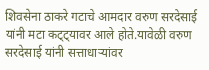शिवसेना ठाकरे गटाचे आमदार वरुण सरदेसाई यांनी मटा कट्ट्यावर आले होते.यावेळी वरुण सरदेसाई यांनी सत्ताधाऱ्यांवर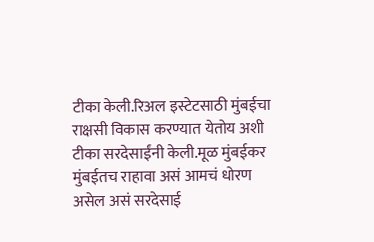टीका केली.रिअल इस्टेटसाठी मुंबईचा राक्षसी विकास करण्यात येतोय अशी टीका सरदेसाईंनी केली.मूळ मुंबईकर मुंबईतच राहावा असं आमचं धोरण असेल असं सरदेसाई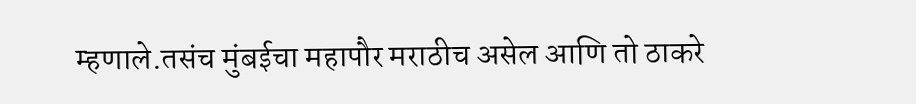म्हणाले.तसंच मुंबईचा महापौर मराठीच असेल आणि तो ठाकरे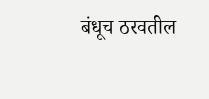बंधूच ठरवतील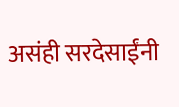असंही सरदेसाईंनी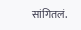सांगितलं.